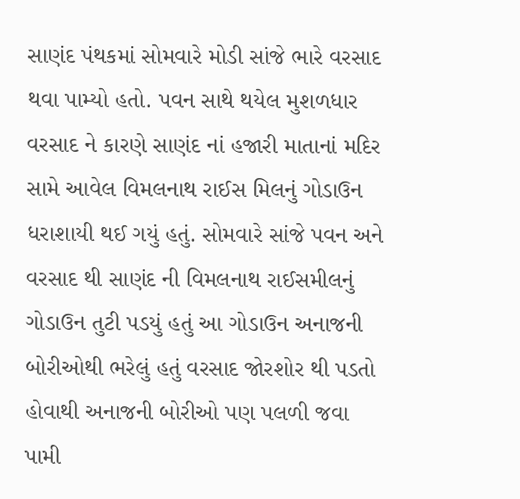સાણંદ પંથકમાં સોમવારે મોડી સાંજે ભારે વરસાદ થવા પામ્યો હતો. પવન સાથે થયેલ મુશળધાર વરસાદ ને કારણે સાણંદ નાં હજારી માતાનાં મદિર સામે આવેલ વિમલનાથ રાઈસ મિલનું ગોડાઉન ધરાશાયી થઈ ગયું હતું. સોમવારે સાંજે પવન અને વરસાદ થી સાણંદ ની વિમલનાથ રાઈસમીલનું ગોડાઉન તુટી પડયું હતું આ ગોડાઉન અનાજની બોરીઓથી ભરેલું હતું વરસાદ જોરશોર થી પડતો હોવાથી અનાજની બોરીઓ પણ પલળી જવા પામી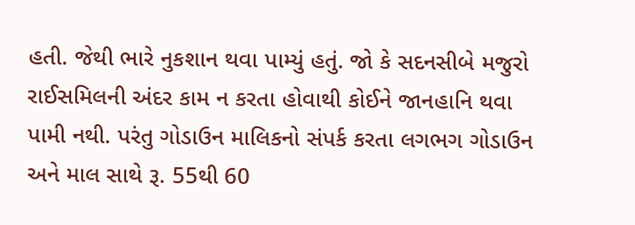હતી. જેથી ભારે નુકશાન થવા પામ્યું હતું. જો કે સદનસીબે મજુરો રાઈસમિલની અંદર કામ ન કરતા હોવાથી કોઈને જાનહાનિ થવા પામી નથી. પરંતુ ગોડાઉન માલિકનો સંપર્ક કરતા લગભગ ગોડાઉન અને માલ સાથે રૂ. 55થી 60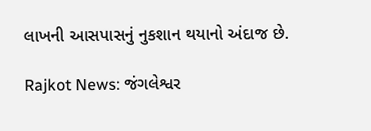લાખની આસપાસનું નુકશાન થયાનો અંદાજ છે.

Rajkot News: જંગલેશ્વર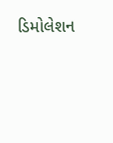ડિમોલેશન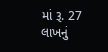માં રૂ. 27 લાખનું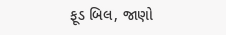ફૂડ બિલ, જાણો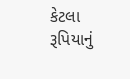કેટલા રૂપિયાનું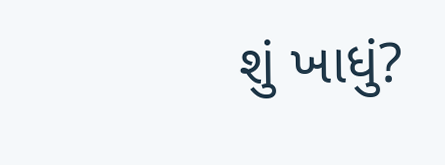શું ખાધું?